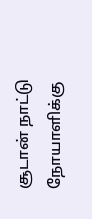சூடான் நாட்டு நோயாளிக்கு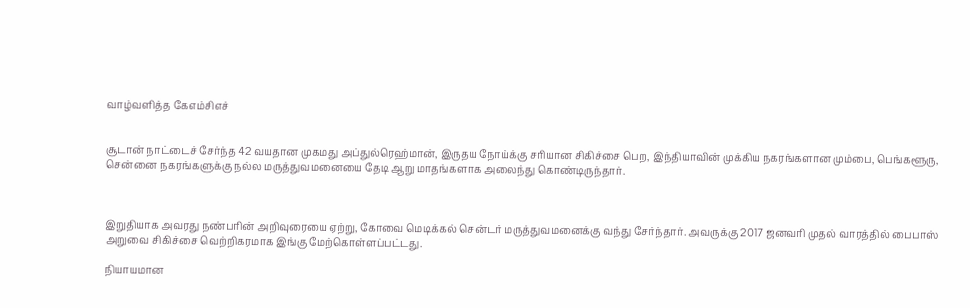வாழ்வளித்த கேஎம்சிஎச்


சூடான் நாட்டைச் சேர்ந்த 42 வயதான முகமது அப்துல்ரெஹ்மான், இருதய நோய்க்கு சரியான சிகிச்சை பெற, இந்தியாவின் முக்கிய நகரங்களான மும்பை, பெங்களூரு, சென்னை நகரங்களுக்கு நல்ல மருத்துவமனையை தேடி ஆறு மாதங்களாக அலைந்து கொண்டிருந்தார்.



இறுதியாக அவரது நண்பரின் அறிவுரையை ஏற்று, கோவை மெடிக்கல் சென்டர் மருத்துவமனைக்கு வந்து சேர்ந்தார். அவருக்கு 2017 ஜனவரி முதல் வாரத்தில் பைபாஸ் அறுவை சிகிச்சை வெற்றிகரமாக இங்கு மேற்கொள்ளப்பட்டது.

நியாயமான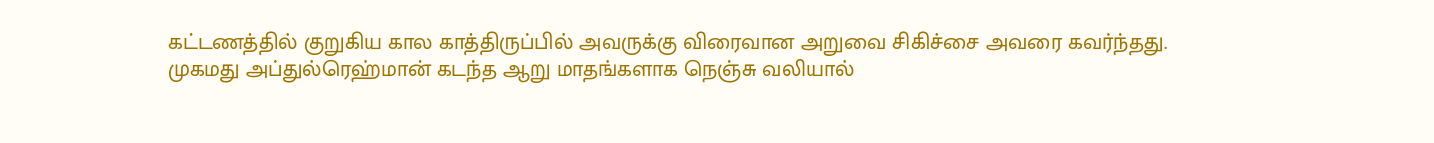கட்டணத்தில் குறுகிய கால காத்திருப்பில் அவருக்கு விரைவான அறுவை சிகிச்சை அவரை கவர்ந்தது. முகமது அப்துல்ரெஹ்மான் கடந்த ஆறு மாதங்களாக நெஞ்சு வலியால்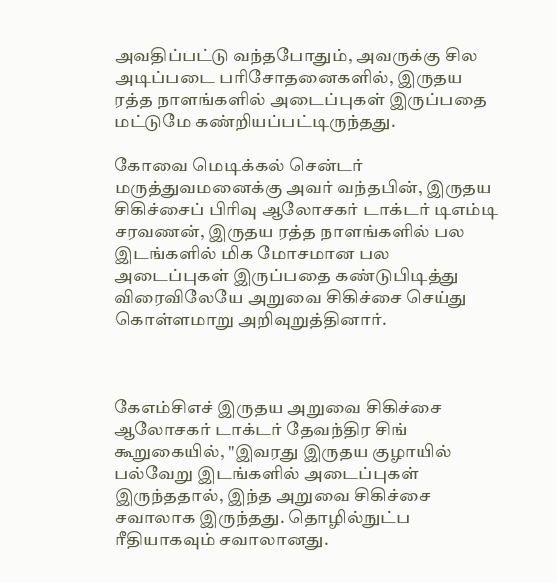அவதிப்பட்டு வந்தபோதும், அவருக்கு சில அடிப்படை பரிசோதனைகளில், இருதய ரத்த நாளங்களில் அடைப்புகள் இருப்பதை மட்டுமே கண்றியப்பட்டிருந்தது.

கோவை மெடிக்கல் சென்டர் மருத்துவமனைக்கு அவர் வந்தபின், இருதய சிகிச்சைப் பிரிவு ஆலோசகர் டாக்டர் டிஎம்டி சரவணன், இருதய ரத்த நாளங்களில் பல இடங்களில் மிக மோசமான பல அடைப்புகள் இருப்பதை கண்டுபிடித்து விரைவிலேயே அறுவை சிகிச்சை செய்து கொள்ளமாறு அறிவுறுத்தினார்.



கேஎம்சிஎச் இருதய அறுவை சிகிச்சை ஆலோசகர் டாக்டர் தேவந்திர சிங் கூறுகையில், "இவரது இருதய குழாயில் பல்வேறு இடங்களில் அடைப்புகள் இருந்ததால், இந்த அறுவை சிகிச்சை சவாலாக இருந்தது. தொழில்நுட்ப ரீதியாகவும் சவாலானது.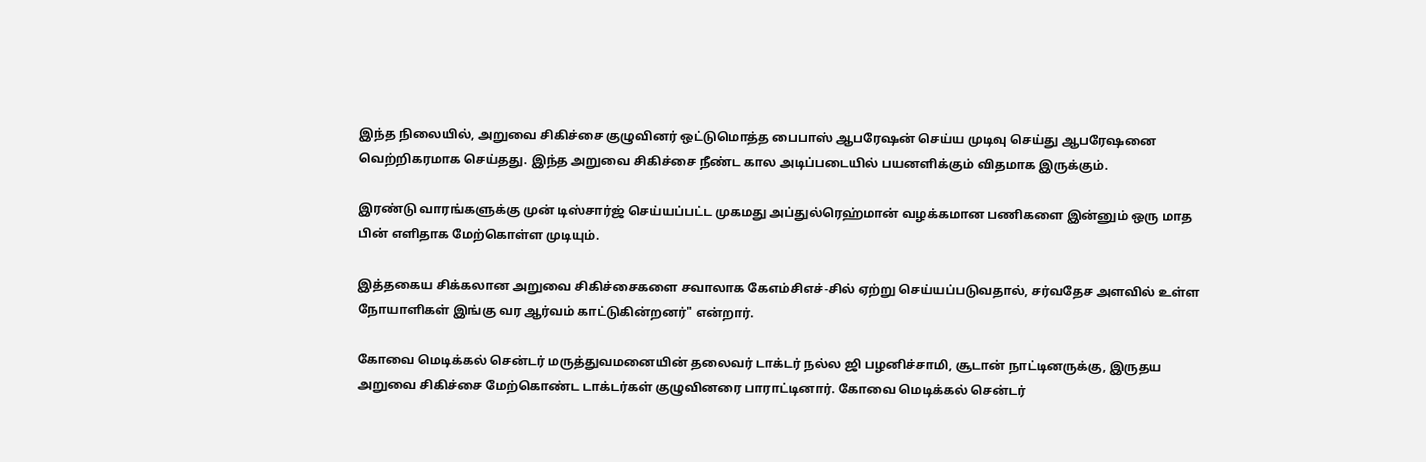இந்த நிலையில், அறுவை சிகிச்சை குழுவினர் ஒட்டுமொத்த பைபாஸ் ஆபரேஷன் செய்ய முடிவு செய்து ஆபரேஷனை வெற்றிகரமாக செய்தது. இந்த அறுவை சிகிச்சை நீண்ட கால அடிப்படையில் பயனளிக்கும் விதமாக இருக்கும்.

இரண்டு வாரங்களுக்கு முன் டிஸ்சார்ஜ் செய்யப்பட்ட முகமது அப்துல்ரெஹ்மான் வழக்கமான பணிகளை இன்னும் ஒரு மாத பின் எளிதாக மேற்கொள்ள முடியும்.

இத்தகைய சிக்கலான அறுவை சிகிச்சைகளை சவாலாக கேஎம்சிஎச்-சில் ஏற்று செய்யப்படுவதால், சர்வதேச அளவில் உள்ள நோயாளிகள் இங்கு வர ஆர்வம் காட்டுகின்றனர்" என்றார்.

கோவை மெடிக்கல் சென்டர் மருத்துவமனையின் தலைவர் டாக்டர் நல்ல ஜி பழனிச்சாமி, சூடான் நாட்டினருக்கு, இருதய அறுவை சிகிச்சை மேற்கொண்ட டாக்டர்கள் குழுவினரை பாராட்டினார். கோவை மெடிக்கல் சென்டர்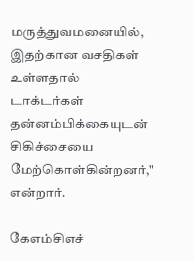மருத்துவமனையில், இதற்கான வசதிகள் உள்ளதால் டாக்டர்கள் தன்னம்பிக்கையுடன் சிகிச்சையை மேற்கொள்கின்றனர்," என்றார்.

கேஎம்சிஎச்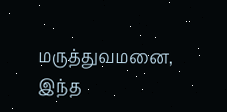மருத்துவமனை, இந்த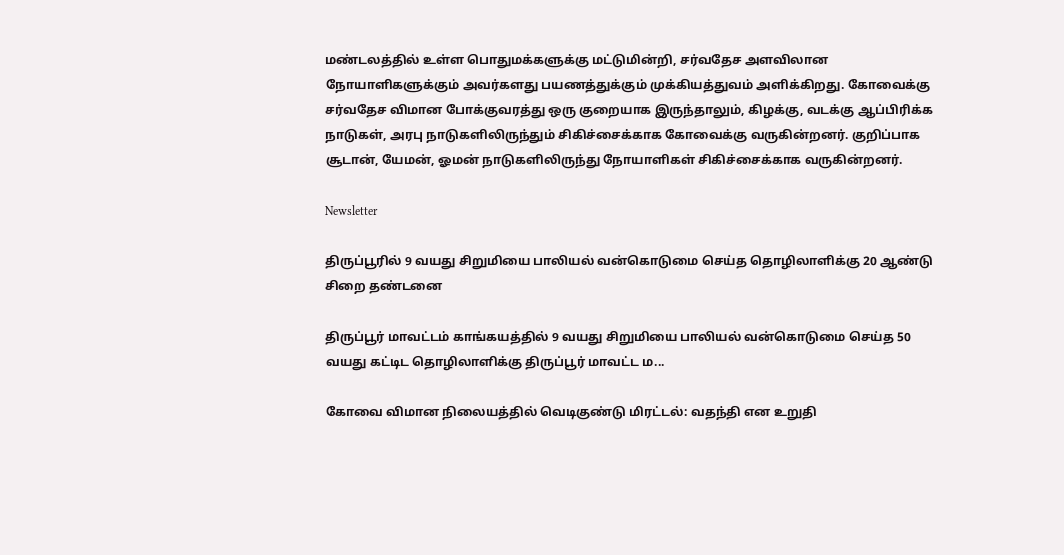மண்டலத்தில் உள்ள பொதுமக்களுக்கு மட்டுமின்றி, சர்வதேச அளவிலான நோயாளிகளுக்கும் அவர்களது பயணத்துக்கும் முக்கியத்துவம் அளிக்கிறது. கோவைக்கு சர்வதேச விமான போக்குவரத்து ஒரு குறையாக இருந்தாலும், கிழக்கு, வடக்கு ஆப்பிரிக்க நாடுகள், அரபு நாடுகளிலிருந்தும் சிகிச்சைக்காக கோவைக்கு வருகின்றனர். குறிப்பாக சூடான், யேமன், ஓமன் நாடுகளிலிருந்து நோயாளிகள் சிகிச்சைக்காக வருகின்றனர்.

Newsletter

திருப்பூரில் 9 வயது சிறுமியை பாலியல் வன்கொடுமை செய்த தொழிலாளிக்கு 20 ஆண்டு சிறை தண்டனை

திருப்பூர் மாவட்டம் காங்கயத்தில் 9 வயது சிறுமியை பாலியல் வன்கொடுமை செய்த 50 வயது கட்டிட தொழிலாளிக்கு திருப்பூர் மாவட்ட ம...

கோவை விமான நிலையத்தில் வெடிகுண்டு மிரட்டல்: வதந்தி என உறுதி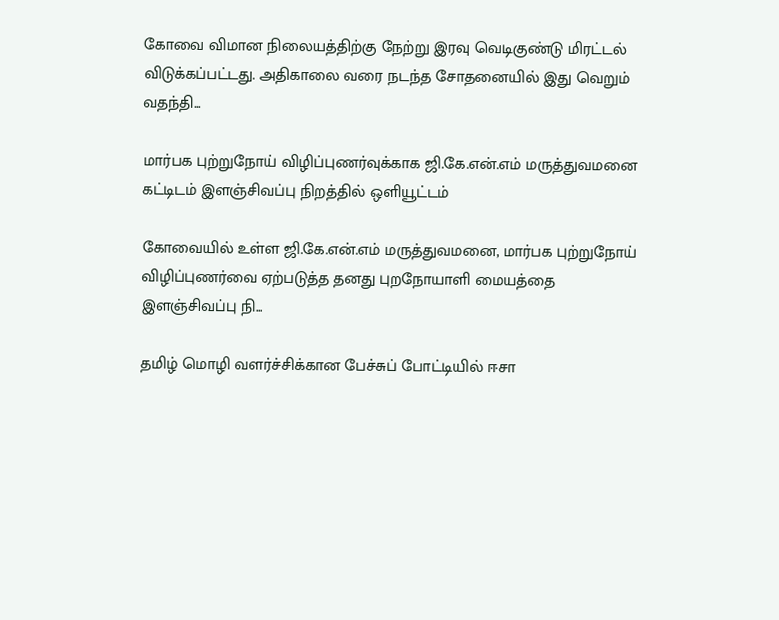கோவை விமான நிலையத்திற்கு நேற்று இரவு வெடிகுண்டு மிரட்டல் விடுக்கப்பட்டது. அதிகாலை வரை நடந்த சோதனையில் இது வெறும் வதந்தி...

மார்பக புற்றுநோய் விழிப்புணர்வுக்காக ஜி.கே.என்.எம் மருத்துவமனை கட்டிடம் இளஞ்சிவப்பு நிறத்தில் ஒளியூட்டம்

கோவையில் உள்ள ஜி.கே.என்.எம் மருத்துவமனை, மார்பக புற்றுநோய் விழிப்புணர்வை ஏற்படுத்த தனது புறநோயாளி மையத்தை இளஞ்சிவப்பு நி...

தமிழ் மொழி வளர்ச்சிக்கான பேச்சுப் போட்டியில் ஈசா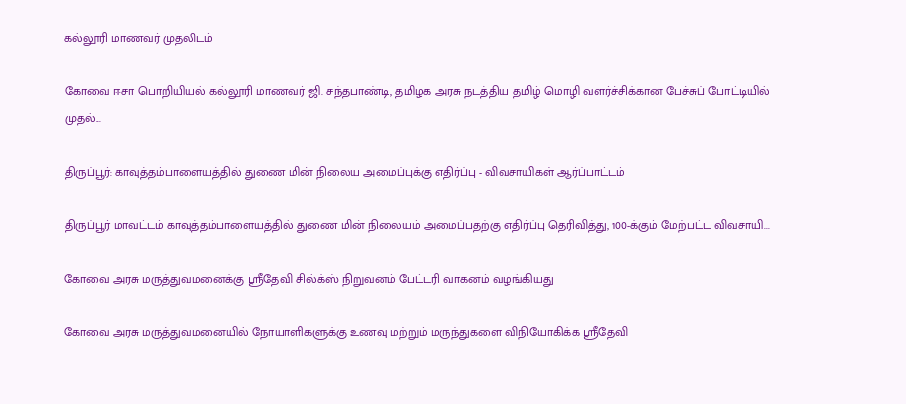கல்லூரி மாணவர் முதலிடம்

கோவை ஈசா பொறியியல் கல்லூரி மாணவர் ஜி. சந்தபாண்டி, தமிழக அரசு நடத்திய தமிழ் மொழி வளர்ச்சிக்கான பேச்சுப் போட்டியில் முதல்...

திருப்பூர்: காவுத்தம்பாளையத்தில் துணை மின் நிலைய அமைப்புக்கு எதிர்ப்பு - விவசாயிகள் ஆர்ப்பாட்டம்

திருப்பூர் மாவட்டம் காவுத்தம்பாளையத்தில் துணை மின் நிலையம் அமைப்பதற்கு எதிர்ப்பு தெரிவித்து, 100-க்கும் மேற்பட்ட விவசாயி...

கோவை அரசு மருத்துவமனைக்கு ஸ்ரீதேவி சில்க்ஸ் நிறுவனம் பேட்டரி வாகனம் வழங்கியது

கோவை அரசு மருத்துவமனையில் நோயாளிகளுக்கு உணவு மற்றும் மருந்துகளை விநியோகிக்க ஸ்ரீதேவி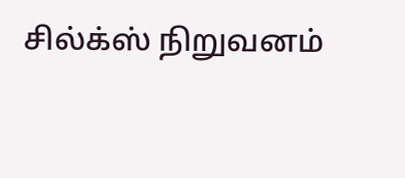சில்க்ஸ் நிறுவனம்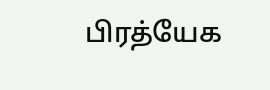பிரத்யேக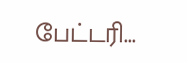பேட்டரி...